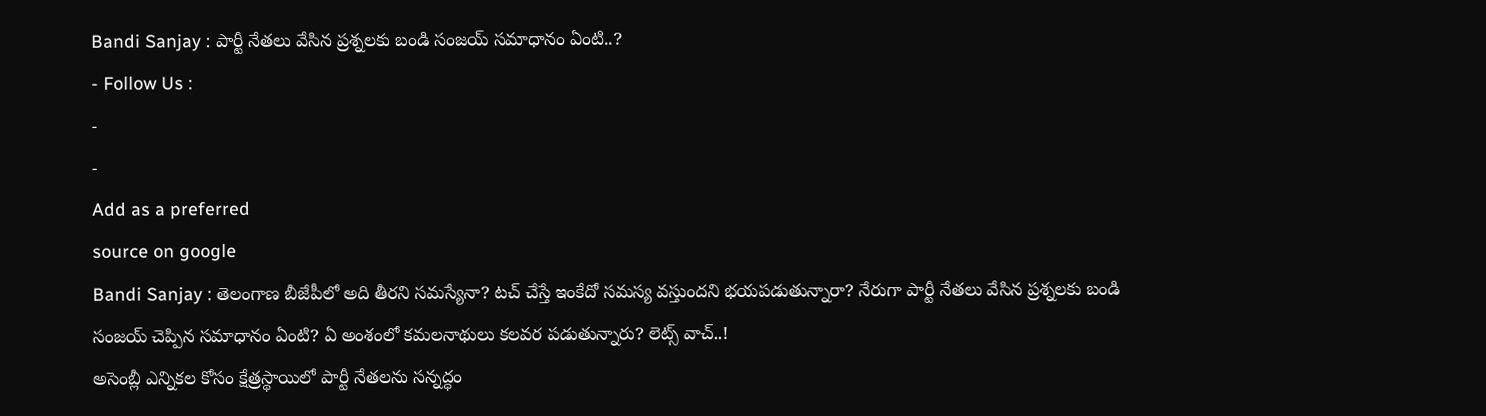Bandi Sanjay : పార్టీ నేతలు వేసిన ప్రశ్నలకు బండి సంజయ్ సమాధానం ఏంటి..?
- Follow Us :
-
-
Add as a preferred
source on google
Bandi Sanjay : తెలంగాణ బీజేపీలో అది తీరని సమస్యేనా? టచ్ చేస్తే ఇంకేదో సమస్య వస్తుందని భయపడుతున్నారా? నేరుగా పార్టీ నేతలు వేసిన ప్రశ్నలకు బండి సంజయ్ చెప్పిన సమాధానం ఏంటి? ఏ అంశంలో కమలనాథులు కలవర పడుతున్నారు? లెట్స్ వాచ్..!
అసెంబ్లీ ఎన్నికల కోసం క్షేత్రస్థాయిలో పార్టీ నేతలను సన్నద్ధం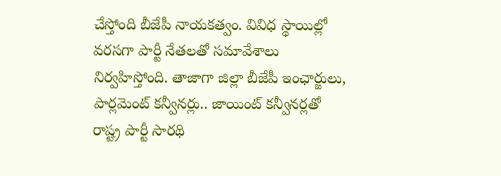చేస్తోంది బీజేపీ నాయకత్వం. వివిధ స్థాయిల్లో వరసగా పార్టీ నేతలతో సమావేశాలు నిర్వహిస్తోంది. తాజాగా జిల్లా బీజేపీ ఇంఛార్జులు, పార్లమెంట్ కన్వీనర్లు.. జాయింట్ కన్వీనర్లతో రాష్ట్ర పార్టీ సారథి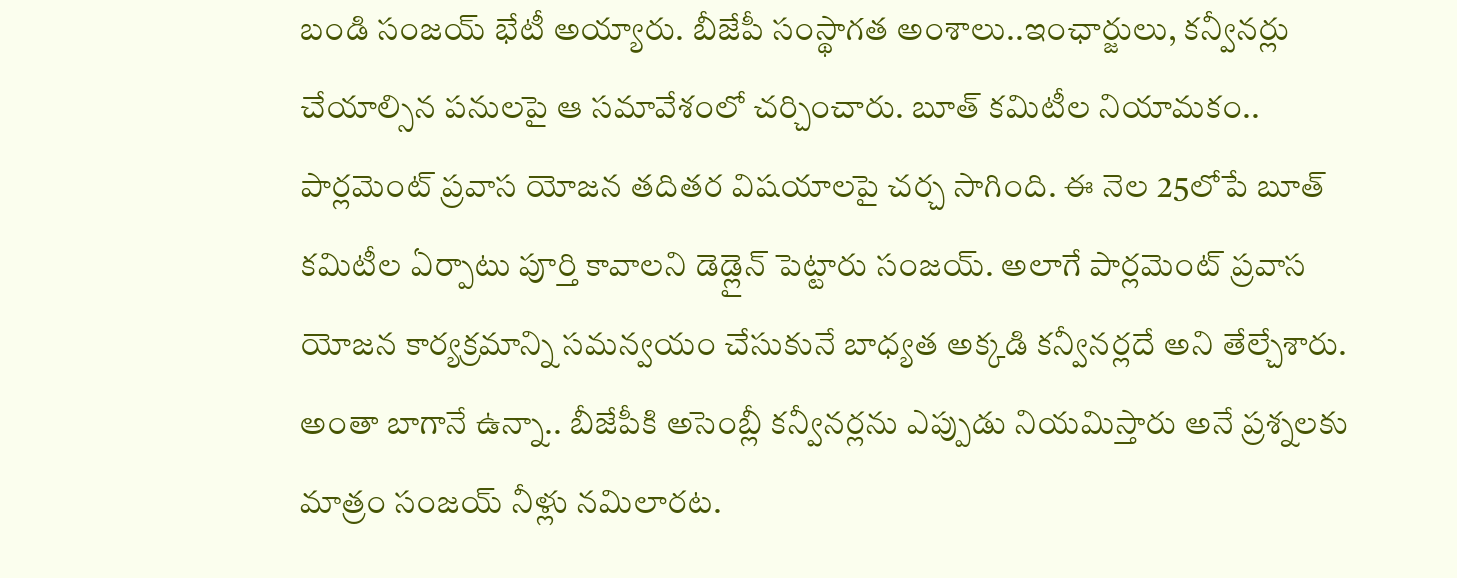బండి సంజయ్ భేటీ అయ్యారు. బీజేపీ సంస్థాగత అంశాలు..ఇంఛార్జులు, కన్వీనర్లు చేయాల్సిన పనులపై ఆ సమావేశంలో చర్చించారు. బూత్ కమిటీల నియామకం.. పార్లమెంట్ ప్రవాస యోజన తదితర విషయాలపై చర్చ సాగింది. ఈ నెల 25లోపే బూత్ కమిటీల ఏర్పాటు పూర్తి కావాలని డెడ్లైన్ పెట్టారు సంజయ్. అలాగే పార్లమెంట్ ప్రవాస యోజన కార్యక్రమాన్ని సమన్వయం చేసుకునే బాధ్యత అక్కడి కన్వీనర్లదే అని తేల్చేశారు. అంతా బాగానే ఉన్నా.. బీజేపీకి అసెంబ్లీ కన్వీనర్లను ఎప్పుడు నియమిస్తారు అనే ప్రశ్నలకు మాత్రం సంజయ్ నీళ్లు నమిలారట.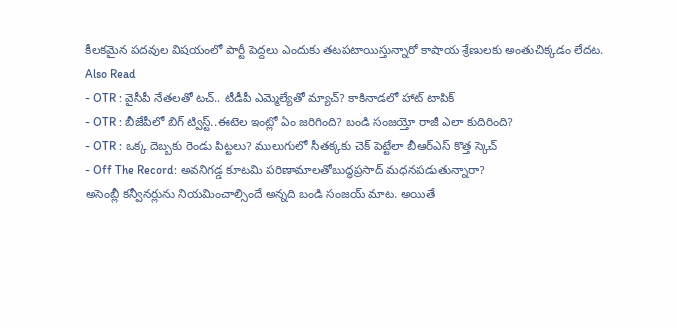కీలకమైన పదవుల విషయంలో పార్టీ పెద్దలు ఎందుకు తటపటాయిస్తున్నారో కాషాయ శ్రేణులకు అంతుచిక్కడం లేదట.
Also Read
- OTR : వైసీపీ నేతలతో టచ్.. టీడీపీ ఎమ్మెల్యేతో మ్యాచ్? కాకినాడలో హాట్ టాపిక్
- OTR : బీజేపీలో బిగ్ ట్విస్ట్..ఈటెల ఇంట్లో ఏం జరిగింది? బండి సంజయ్తో రాజీ ఎలా కుదిరింది?
- OTR : ఒక్క దెబ్బకు రెండు పిట్టలు? ములుగులో సీతక్కకు చెక్ పెట్టేలా బీఆర్ఎస్ కొత్త స్కెచ్
- Off The Record: అవనిగడ్డ కూటమి పరిణామాలతోబుద్ధప్రసాద్ మధనపడుతున్నారా?
అసెంబ్లీ కన్వీనర్లును నియమించాల్సిందే అన్నది బండి సంజయ్ మాట. అయితే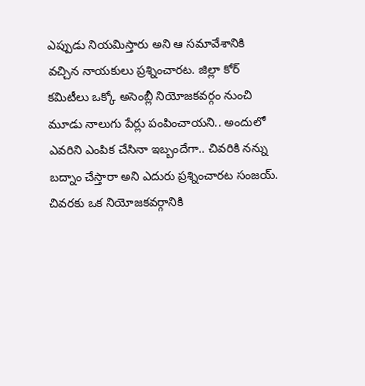ఎప్పుడు నియమిస్తారు అని ఆ సమావేశానికి వచ్చిన నాయకులు ప్రశ్నించారట. జిల్లా కోర్ కమిటీలు ఒక్కో అసెంబ్లీ నియోజకవర్గం నుంచి మూడు నాలుగు పేర్లు పంపించాయని.. అందులో ఎవరిని ఎంపిక చేసినా ఇబ్బందేగా.. చివరికి నన్ను బద్నాం చేస్తారా అని ఎదురు ప్రశ్నించారట సంజయ్. చివరకు ఒక నియోజకవర్గానికి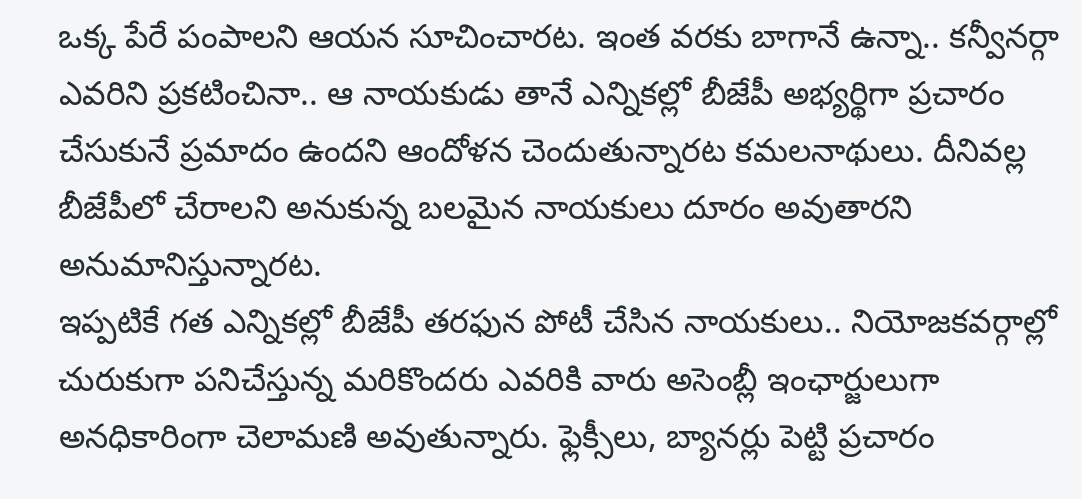ఒక్క పేరే పంపాలని ఆయన సూచించారట. ఇంత వరకు బాగానే ఉన్నా.. కన్వీనర్గా ఎవరిని ప్రకటించినా.. ఆ నాయకుడు తానే ఎన్నికల్లో బీజేపీ అభ్యర్థిగా ప్రచారం చేసుకునే ప్రమాదం ఉందని ఆందోళన చెందుతున్నారట కమలనాథులు. దీనివల్ల బీజేపీలో చేరాలని అనుకున్న బలమైన నాయకులు దూరం అవుతారని అనుమానిస్తున్నారట.
ఇప్పటికే గత ఎన్నికల్లో బీజేపీ తరఫున పోటీ చేసిన నాయకులు.. నియోజకవర్గాల్లో చురుకుగా పనిచేస్తున్న మరికొందరు ఎవరికి వారు అసెంబ్లీ ఇంఛార్జులుగా అనధికారింగా చెలామణి అవుతున్నారు. ఫ్లెక్సీలు, బ్యానర్లు పెట్టి ప్రచారం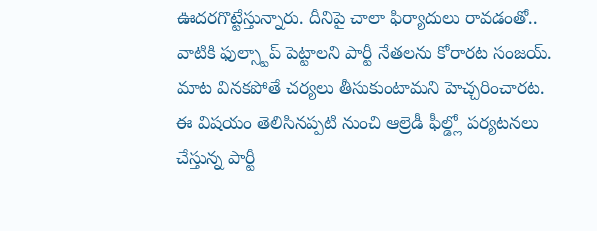ఊదరగొట్టేస్తున్నారు. దీనిపై చాలా ఫిర్యాదులు రావడంతో.. వాటికి ఫుల్స్టాప్ పెట్టాలని పార్టీ నేతలను కోరారట సంజయ్.
మాట వినకపోతే చర్యలు తీసుకుంటామని హెచ్చరించారట.
ఈ విషయం తెలిసినప్పటి నుంచి ఆల్రెడీ ఫీల్డ్లో పర్యటనలు చేస్తున్న పార్టీ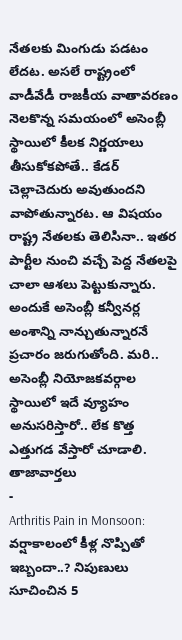నేతలకు మింగుడు పడటం లేదట. అసలే రాష్ట్రంలో వాడీవేడీ రాజకీయ వాతావరణం నెలకొన్న సమయంలో అసెంబ్లీ స్థాయిలో కీలక నిర్ణయాలు తీసుకోకపోతే.. కేడర్ చెల్లాచెదురు అవుతుందని వాపోతున్నారట. ఆ విషయం రాష్ట్ర నేతలకు తెలిసినా.. ఇతర పార్టీల నుంచి వచ్చే పెద్ద నేతలపై చాలా ఆశలు పెట్టుకున్నారు. అందుకే అసెంబ్లీ కన్వీనర్ల అంశాన్ని నాన్చుతున్నారనే ప్రచారం జరుగుతోంది. మరి.. అసెంబ్లీ నియోజకవర్గాల స్థాయిలో ఇదే వ్యూహం అనుసరిస్తారో.. లేక కొత్త ఎత్తుగడ వేస్తారో చూడాలి.
తాజావార్తలు
-
Arthritis Pain in Monsoon: వర్షాకాలంలో కీళ్ల నొప్పితో ఇబ్బందా..? నిపుణులు సూచించిన 5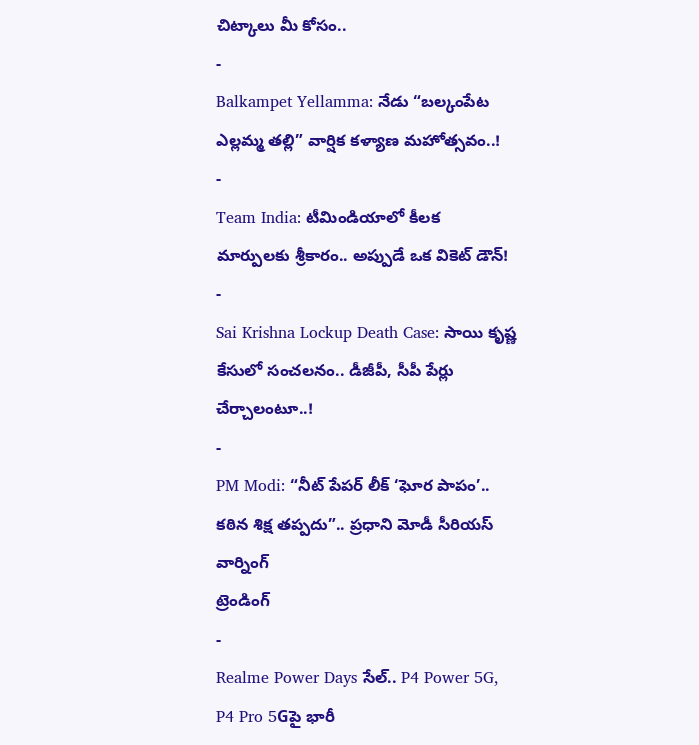చిట్కాలు మీ కోసం..
-
Balkampet Yellamma: నేడు “బల్కంపేట ఎల్లమ్మ తల్లి” వార్షిక కళ్యాణ మహోత్సవం..!
-
Team India: టీమిండియాలో కీలక మార్పులకు శ్రీకారం.. అప్పుడే ఒక వికెట్ డౌన్!
-
Sai Krishna Lockup Death Case: సాయి కృష్ణ కేసులో సంచలనం.. డీజీపీ, సీపీ పేర్లు చేర్చాలంటూ..!
-
PM Modi: “నీట్ పేపర్ లీక్ ‘ఘోర పాపం’.. కఠిన శిక్ష తప్పదు”.. ప్రధాని మోడీ సీరియస్ వార్నింగ్
ట్రెండింగ్
-
Realme Power Days సేల్.. P4 Power 5G, P4 Pro 5Gపై భారీ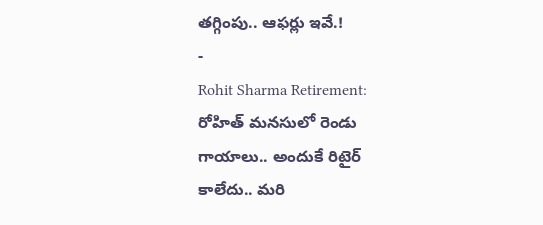తగ్గింపు.. ఆఫర్లు ఇవే.!
-
Rohit Sharma Retirement: రోహిత్ మనసులో రెండు గాయాలు.. అందుకే రిటైర్ కాలేదు.. మరి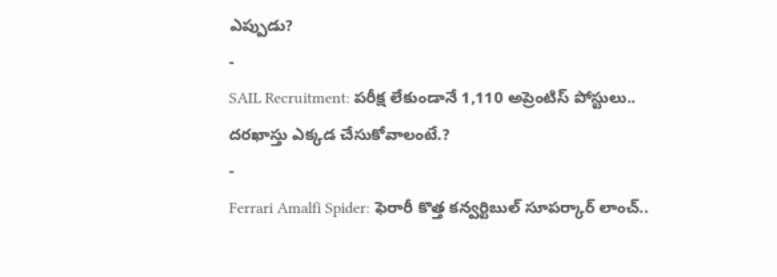ఎప్పుడు?
-
SAIL Recruitment: పరీక్ష లేకుండానే 1,110 అప్రెంటిస్ పోస్టులు.. దరఖాస్తు ఎక్కడ చేసుకోవాలంటే.?
-
Ferrari Amalfi Spider: ఫెరారీ కొత్త కన్వర్టిబుల్ సూపర్కార్ లాంచ్..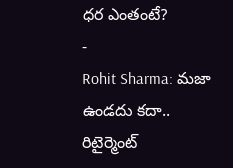ధర ఎంతంటే?
-
Rohit Sharma: మజా ఉండదు కదా.. రిటైర్మెంట్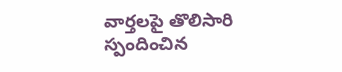వార్తలపై తొలిసారి స్పందించిన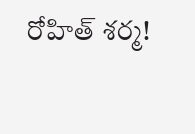రోహిత్ శర్మ!